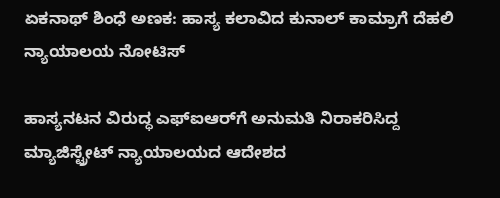ಏಕನಾಥ್ ಶಿಂಧೆ ಅಣಕ: ಹಾಸ್ಯ ಕಲಾವಿದ ಕುನಾಲ್ ಕಾಮ್ರಾಗೆ ದೆಹಲಿ ನ್ಯಾಯಾಲಯ ನೋಟಿಸ್

ಹಾಸ್ಯನಟನ ವಿರುದ್ಧ ಎಫ್ಐಆರ್‌ಗೆ ಅನುಮತಿ ನಿರಾಕರಿಸಿದ್ದ ಮ್ಯಾಜಿಸ್ಟ್ರೇಟ್ ನ್ಯಾಯಾಲಯದ ಆದೇಶದ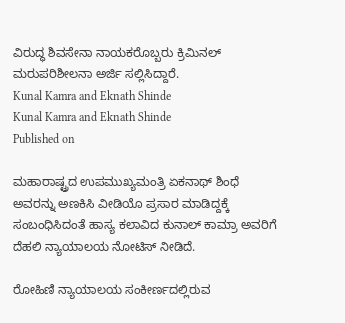ವಿರುದ್ಧ ಶಿವಸೇನಾ ನಾಯಕರೊಬ್ಬರು ಕ್ರಿಮಿನಲ್ ಮರುಪರಿಶೀಲನಾ ಅರ್ಜಿ ಸಲ್ಲಿಸಿದ್ದಾರೆ.
Kunal Kamra and Eknath Shinde
Kunal Kamra and Eknath Shinde
Published on

ಮಹಾರಾಷ್ಟ್ರದ ಉಪಮುಖ್ಯಮಂತ್ರಿ ಏಕನಾಥ್ ಶಿಂಧೆ ಅವರನ್ನು ಅಣಕಿಸಿ ವೀಡಿಯೊ ಪ್ರಸಾರ ಮಾಡಿದ್ದಕ್ಕೆ ಸಂಬಂಧಿಸಿದಂತೆ ಹಾಸ್ಯ ಕಲಾವಿದ ಕುನಾಲ್‌ ಕಾಮ್ರಾ ಅವರಿಗೆ ದೆಹಲಿ ನ್ಯಾಯಾಲಯ ನೋಟಿಸ್‌ ನೀಡಿದೆ.

ರೋಹಿಣಿ ನ್ಯಾಯಾಲಯ ಸಂಕೀರ್ಣದಲ್ಲಿರುವ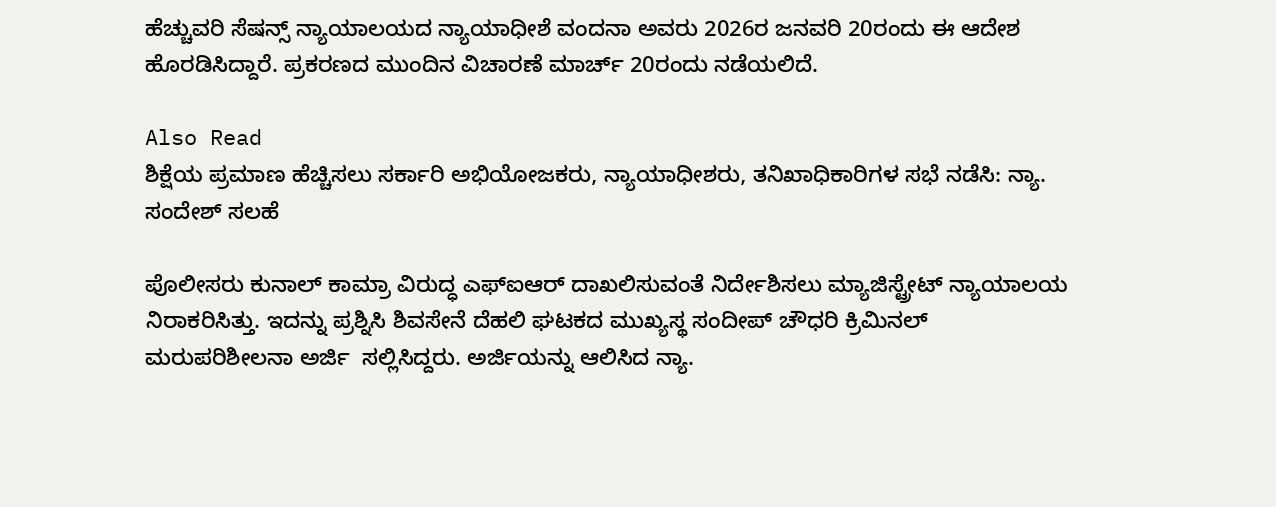ಹೆಚ್ಚುವರಿ ಸೆಷನ್ಸ್‌ ನ್ಯಾಯಾಲಯದ ನ್ಯಾಯಾಧೀಶೆ ವಂದನಾ ಅವರು 2026ರ ಜನವರಿ 20ರಂದು ಈ ಆದೇಶ ಹೊರಡಿಸಿದ್ದಾರೆ. ಪ್ರಕರಣದ ಮುಂದಿನ ವಿಚಾರಣೆ ಮಾರ್ಚ್ 20ರಂದು ನಡೆಯಲಿದೆ.

Also Read
ಶಿಕ್ಷೆಯ ಪ್ರಮಾಣ ಹೆಚ್ಚಿಸಲು ಸರ್ಕಾರಿ ಅಭಿಯೋಜಕರು, ನ್ಯಾಯಾಧೀಶರು, ತನಿಖಾಧಿಕಾರಿಗಳ ಸಭೆ ನಡೆಸಿ: ನ್ಯಾ. ಸಂದೇಶ್‌ ಸಲಹೆ

ಪೊಲೀಸರು ಕುನಾಲ್ ಕಾಮ್ರಾ ವಿರುದ್ಧ ಎಫ್‌ಐಆರ್ ದಾಖಲಿಸುವಂತೆ ನಿರ್ದೇಶಿಸಲು ಮ್ಯಾಜಿಸ್ಟ್ರೇಟ್ ನ್ಯಾಯಾಲಯ ನಿರಾಕರಿಸಿತ್ತು. ಇದನ್ನು ಪ್ರಶ್ನಿಸಿ ಶಿವಸೇನೆ ದೆಹಲಿ ಘಟಕದ ಮುಖ್ಯಸ್ಥ ಸಂದೀಪ್ ಚೌಧರಿ ಕ್ರಿಮಿನಲ್ ಮರುಪರಿಶೀಲನಾ ಅರ್ಜಿ  ಸಲ್ಲಿಸಿದ್ದರು. ಅರ್ಜಿಯನ್ನು ಆಲಿಸಿದ ನ್ಯಾ.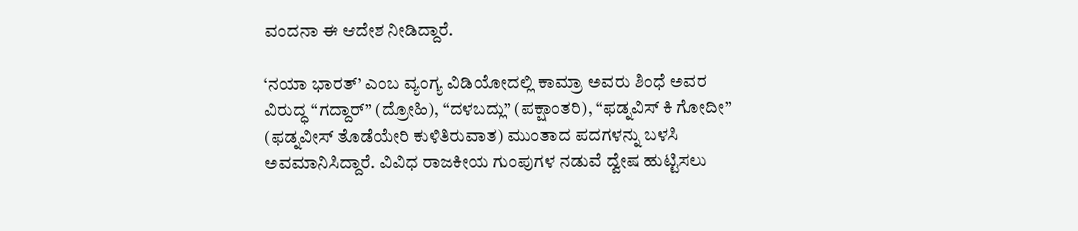ವಂದನಾ ಈ ಆದೇಶ ನೀಡಿದ್ದಾರೆ.

‘ನಯಾ ಭಾರತ್’ ಎಂಬ ವ್ಯಂಗ್ಯ ವಿಡಿಯೋದಲ್ಲಿ ಕಾಮ್ರಾ ಅವರು ಶಿಂಧೆ ಅವರ ವಿರುದ್ಧ “ಗದ್ದಾರ್” (ದ್ರೋಹಿ), “ದಳಬದ್ಲು” (ಪಕ್ಷಾಂತರಿ), “ಫಡ್ನವಿಸ್ ಕಿ ಗೋದೀ” (ಫಡ್ನವೀಸ್‌ ತೊಡೆಯೇರಿ ಕುಳಿತಿರುವಾತ) ಮುಂತಾದ ಪದಗಳನ್ನು ಬಳಸಿ ಅವಮಾನಿಸಿದ್ದಾರೆ. ವಿವಿಧ ರಾಜಕೀಯ ಗುಂಪುಗಳ ನಡುವೆ ದ್ವೇಷ ಹುಟ್ಟಿಸಲು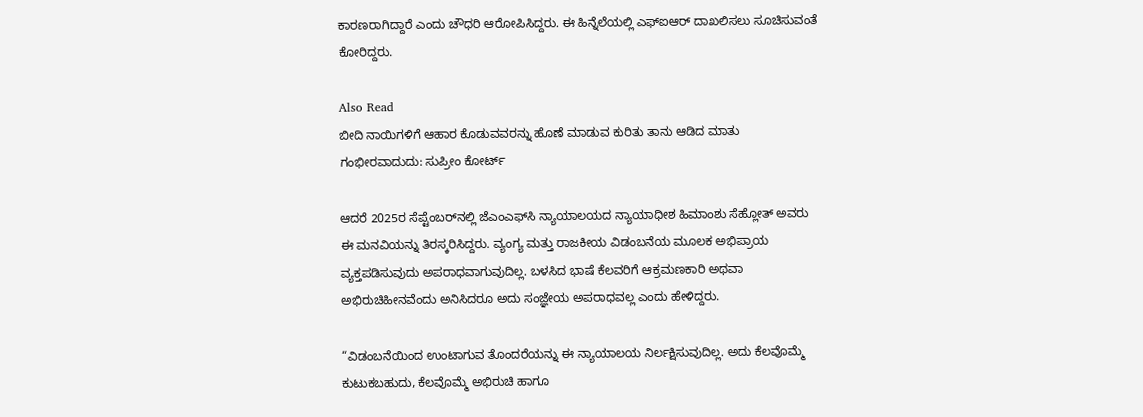ಕಾರಣರಾಗಿದ್ದಾರೆ ಎಂದು ಚೌಧರಿ ಆರೋಪಿಸಿದ್ದರು. ಈ ಹಿನ್ನೆಲೆಯಲ್ಲಿ ಎಫ್‌ಐಆರ್ ದಾಖಲಿಸಲು ಸೂಚಿಸುವಂತೆ ಕೋರಿದ್ದರು.

Also Read
ಬೀದಿ ನಾಯಿಗಳಿಗೆ ಆಹಾರ ಕೊಡುವವರನ್ನು ಹೊಣೆ ಮಾಡುವ ಕುರಿತು ತಾನು ಆಡಿದ ಮಾತು ಗಂಭೀರವಾದುದು: ಸುಪ್ರೀಂ ಕೋರ್ಟ್

ಆದರೆ 2025ರ ಸೆಪ್ಟೆಂಬರ್‌ನಲ್ಲಿ ಜೆಎಂಎಫ್‌ಸಿ ನ್ಯಾಯಾಲಯದ ನ್ಯಾಯಾಧೀಶ ಹಿಮಾಂಶು ಸೆಹ್ಲೋತ್ ಅವರು ಈ ಮನವಿಯನ್ನು ತಿರಸ್ಕರಿಸಿದ್ದರು. ವ್ಯಂಗ್ಯ ಮತ್ತು ರಾಜಕೀಯ ವಿಡಂಬನೆಯ ಮೂಲಕ ಅಭಿಪ್ರಾಯ ವ್ಯಕ್ತಪಡಿಸುವುದು ಅಪರಾಧವಾಗುವುದಿಲ್ಲ. ಬಳಸಿದ ಭಾಷೆ ಕೆಲವರಿಗೆ ಆಕ್ರಮಣಕಾರಿ ಅಥವಾ ಅಭಿರುಚಿಹೀನವೆಂದು ಅನಿಸಿದರೂ ಅದು ಸಂಜ್ಞೇಯ ಅಪರಾಧವಲ್ಲ ಎಂದು ಹೇಳಿದ್ದರು.

“ವಿಡಂಬನೆಯಿಂದ ಉಂಟಾಗುವ ತೊಂದರೆಯನ್ನು ಈ ನ್ಯಾಯಾಲಯ ನಿರ್ಲಕ್ಷಿಸುವುದಿಲ್ಲ. ಅದು ಕೆಲವೊಮ್ಮೆ ಕುಟುಕಬಹುದು, ಕೆಲವೊಮ್ಮೆ ಅಭಿರುಚಿ ಹಾಗೂ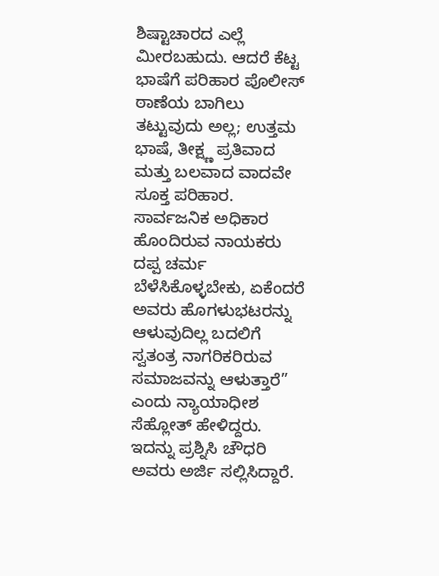ಶಿಷ್ಟಾಚಾರದ ಎಲ್ಲೆ ಮೀರಬಹುದು. ಆದರೆ ಕೆಟ್ಟ ಭಾಷೆಗೆ ಪರಿಹಾರ ಪೊಲೀಸ್‌ ಠಾಣೆಯ ಬಾಗಿಲು ತಟ್ಟುವುದು ಅಲ್ಲ; ಉತ್ತಮ ಭಾಷೆ, ತೀಕ್ಷ್ಣ ಪ್ರತಿವಾದ ಮತ್ತು ಬಲವಾದ ವಾದವೇ ಸೂಕ್ತ ಪರಿಹಾರ. ಸಾರ್ವಜನಿಕ ಅಧಿಕಾರ ಹೊಂದಿರುವ ನಾಯಕರು ದಪ್ಪ ಚರ್ಮ ಬೆಳೆಸಿಕೊಳ್ಳಬೇಕು, ಏಕೆಂದರೆ ಅವರು ಹೊಗಳುಭಟರನ್ನು ಆಳುವುದಿಲ್ಲ ಬದಲಿಗೆ ಸ್ವತಂತ್ರ ನಾಗರಿಕರಿರುವ ಸಮಾಜವನ್ನು ಆಳುತ್ತಾರೆ” ಎಂದು ನ್ಯಾಯಾಧೀಶ ಸೆಹ್ಲೋತ್ ಹೇಳಿದ್ದರು. ಇದನ್ನು ಪ್ರಶ್ನಿಸಿ ಚೌಧರಿ ಅವರು ಅರ್ಜಿ ಸಲ್ಲಿಸಿದ್ದಾರೆ.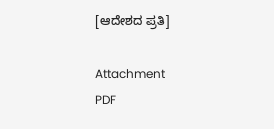[ಆದೇಶದ ಪ್ರತಿ]

Attachment
PDF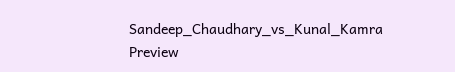Sandeep_Chaudhary_vs_Kunal_Kamra
Preview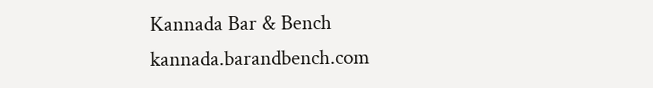Kannada Bar & Bench
kannada.barandbench.com